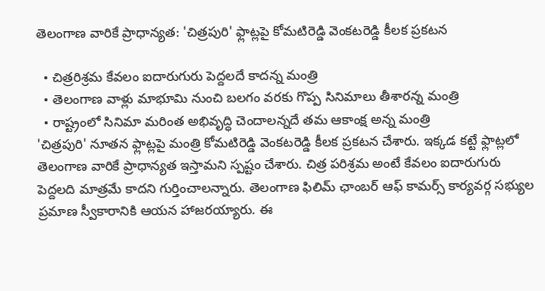తెలంగాణ వారికే ప్రాధాన్యత: 'చిత్రపురి' ఫ్లాట్లపై కోమటిరెడ్డి వెంకటరెడ్డి కీలక ప్రకటన

  • చిత్రరిశ్రమ కేవలం ఐదారుగురు పెద్దలదే కాదన్న మంత్రి
  • తెలంగాణ వాళ్లు మాభూమి నుంచి బలగం వరకు గొప్ప సినిమాలు తీశారన్న మంత్రి
  • రాష్ట్రంలో సినిమా మరింత అభివృద్ధి చెందాలన్నదే తమ ఆకాంక్ష అన్న మంత్రి
'చిత్రపురి' నూతన ఫ్లాట్లపై మంత్రి కోమటిరెడ్డి వెంకటరెడ్డి కీలక ప్రకటన చేశారు. ఇక్కడ కట్టే ఫ్లాట్లలో తెలంగాణ వారికే ప్రాధాన్యత ఇస్తామని స్పష్టం చేశారు. చిత్ర పరిశ్రమ అంటే కేవలం ఐదారుగురు పెద్దలది మాత్రమే కాదని గుర్తించాలన్నారు. తెలంగాణ ఫిలిమ్ ఛాంబర్ ఆఫ్ కామర్స్ కార్యవర్గ సభ్యుల ప్రమాణ స్వీకారానికి ఆయన హాజరయ్యారు. ఈ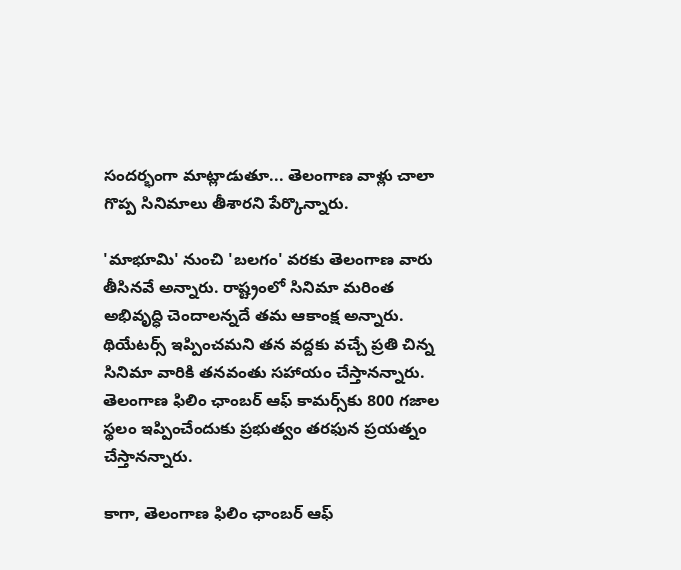సందర్భంగా మాట్లాడుతూ... తెలంగాణ వాళ్లు చాలా గొప్ప సినిమాలు తీశారని పేర్కొన్నారు.

'మాభూమి' నుంచి 'బలగం' వరకు తెలంగాణ వారు తీసినవే అన్నారు. రాష్ట్రంలో సినిమా మరింత అభివృద్ధి చెందాలన్నదే తమ ఆకాంక్ష అన్నారు. థియేటర్స్ ఇప్పించమని తన వద్దకు వచ్చే ప్రతి చిన్న సినిమా వారికి తనవంతు సహాయం చేస్తానన్నారు. తెలంగాణ ఫిలిం ఛాంబర్ ఆఫ్ కామర్స్‌కు 800 గజాల స్థలం ఇప్పించేందుకు ప్రభుత్వం తరఫున ప్రయత్నం చేస్తానన్నారు.

కాగా, తెలంగాణ ఫిలిం ఛాంబర్ ఆఫ్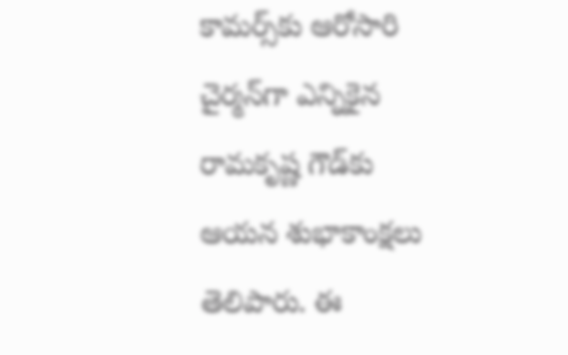కామర్స్‌కు ఆరోసారి చైర్మన్‌గా ఎన్నికైన రామకృష్ణ గౌడ్‌కు ఆయన శుభాకాంక్షలు తెలిపారు. ఈ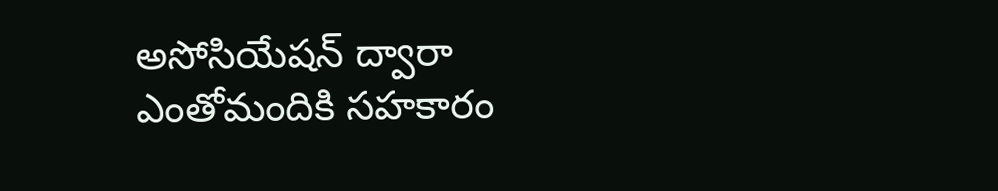అసోసియేషన్ ద్వారా ఎంతోమందికి సహకారం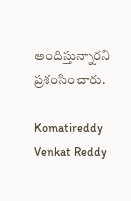అందిస్తున్నారని ప్రశంసించారు.

Komatireddy Venkat Reddy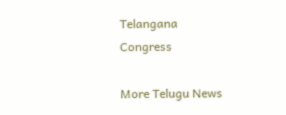Telangana
Congress

More Telugu News